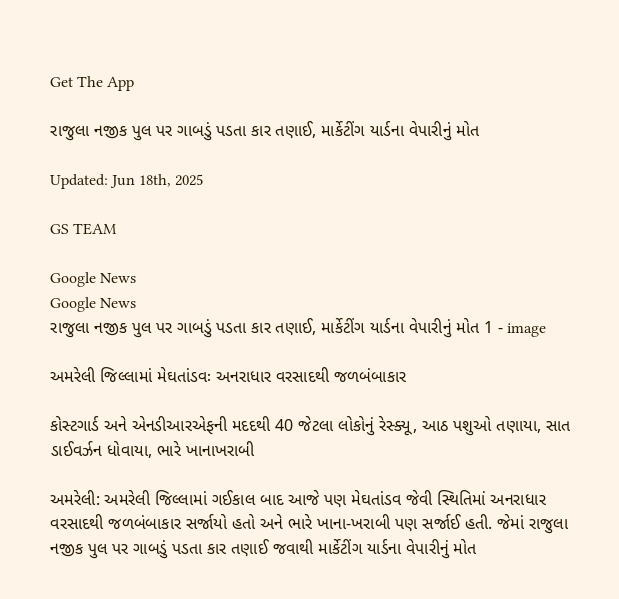Get The App

રાજુલા નજીક પુલ પર ગાબડું પડતા કાર તણાઈ, માર્કેટીંગ યાર્ડના વેપારીનું મોત

Updated: Jun 18th, 2025

GS TEAM

Google News
Google News
રાજુલા નજીક પુલ પર ગાબડું પડતા કાર તણાઈ, માર્કેટીંગ યાર્ડના વેપારીનું મોત 1 - image

અમરેલી જિલ્લામાં મેઘતાંડવઃ અનરાધાર વરસાદથી જળબંબાકાર

કોસ્ટગાર્ડ અને એનડીઆરએફની મદદથી 40 જેટલા લોકોનું રેસ્ક્યૂ, આઠ પશુઓ તણાયા, સાત ડાઈવર્ઝન ધોવાયા, ભારે ખાનાખરાબી

અમરેલી: અમરેલી જિલ્લામાં ગઈકાલ બાદ આજે પણ મેઘતાંડવ જેવી સ્થિતિમાં અનરાધાર વરસાદથી જળબંબાકાર સર્જાયો હતો અને ભારે ખાના-ખરાબી પણ સર્જાઈ હતી. જેમાં રાજુલા નજીક પુલ પર ગાબડું પડતા કાર તણાઈ જવાથી માર્કેટીંગ યાર્ડના વેપારીનું મોત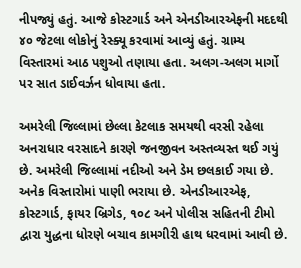નીપજ્યું હતું. આજે કોસ્ટગાર્ડ અને એનડીઆરએફની મદદથી ૪૦ જેટલા લોકોનું રેસ્ક્યૂ કરવામાં આવ્યું હતું. ગ્રામ્ય વિસ્તારમાં આઠ પશુઓ તણાયા હતા. અલગ-અલગ માર્ગો પર સાત ડાઈવર્ઝન ધોવાયા હતા.

અમરેલી જિલ્લામાં છેલ્લા કેટલાક સમયથી વરસી રહેલા અનરાધાર વરસાદને કારણે જનજીવન અસ્તવ્યસ્ત થઈ ગયું છે. અમરેલી જિલ્લામાં નદીઓ અને ડેમ છલકાઈ ગયા છે. અનેક વિસ્તારોમાં પાણી ભરાયા છે. એનડીઆરએફ, કોસ્ટગાર્ડ, ફાયર બ્રિગેડ, ૧૦૮ અને પોલીસ સહિતની ટીમો દ્વારા યુદ્ધના ધોરણે બચાવ કામગીરી હાથ ધરવામાં આવી છે.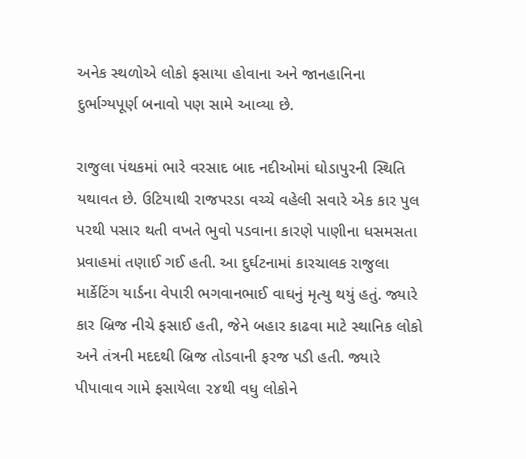અનેક સ્થળોએ લોકો ફસાયા હોવાના અને જાનહાનિના દુર્ભાગ્યપૂર્ણ બનાવો પણ સામે આવ્યા છે.

રાજુલા પંથકમાં ભારે વરસાદ બાદ નદીઓમાં ઘોડાપુરની સ્થિતિ યથાવત છે. ઉટિયાથી રાજપરડા વચ્ચે વહેલી સવારે એક કાર પુલ પરથી પસાર થતી વખતે ભુવો પડવાના કારણે પાણીના ધસમસતા પ્રવાહમાં તણાઈ ગઈ હતી. આ દુર્ઘટનામાં કારચાલક રાજુલા માર્કેટિંગ યાર્ડના વેપારી ભગવાનભાઈ વાઘનું મૃત્યુ થયું હતું. જ્યારે કાર બ્રિજ નીચે ફસાઈ હતી, જેને બહાર કાઢવા માટે સ્થાનિક લોકો અને તંત્રની મદદથી બ્રિજ તોડવાની ફરજ પડી હતી. જ્યારે પીપાવાવ ગામે ફસાયેલા ૨૪થી વધુ લોકોને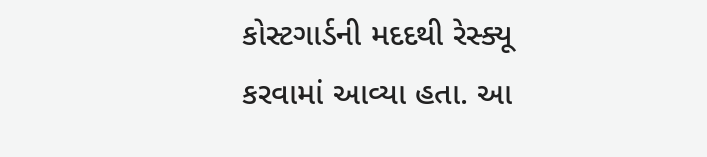કોસ્ટગાર્ડની મદદથી રેસ્ક્યૂ કરવામાં આવ્યા હતા. આ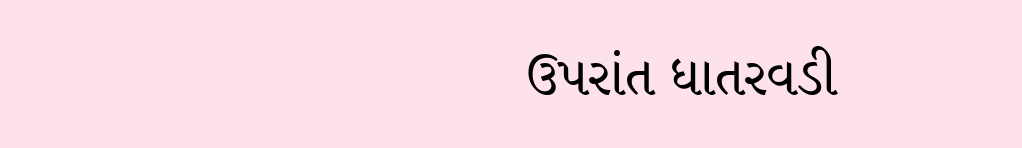ઉપરાંત ધાતરવડી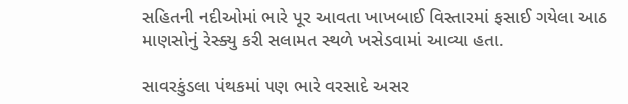સહિતની નદીઓમાં ભારે પૂર આવતા ખાખબાઈ વિસ્તારમાં ફસાઈ ગયેલા આઠ માણસોનું રેસ્ક્યુ કરી સલામત સ્થળે ખસેડવામાં આવ્યા હતા.

સાવરકુંડલા પંથકમાં પણ ભારે વરસાદે અસર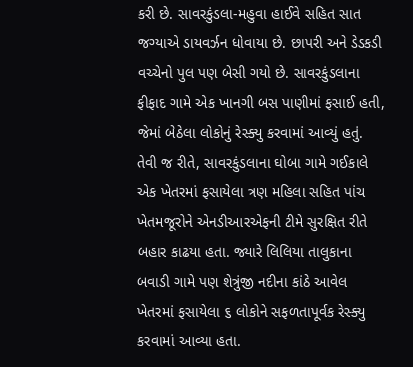કરી છે. સાવરકુંડલા-મહુવા હાઈવે સહિત સાત જગ્યાએ ડાયવર્ઝન ધોવાયા છે. છાપરી અને ડેડકડી વચ્ચેનો પુલ પણ બેસી ગયો છે. સાવરકુંડલાના ફીફાદ ગામે એક ખાનગી બસ પાણીમાં ફસાઈ હતી, જેમાં બેઠેલા લોકોનું રેસ્ક્યુ કરવામાં આવ્યું હતું. તેવી જ રીતે, સાવરકુંડલાના ઘોબા ગામે ગઈકાલે એક ખેતરમાં ફસાયેલા ત્રણ મહિલા સહિત પાંચ ખેતમજૂરોને એનડીઆરએફની ટીમે સુરક્ષિત રીતે બહાર કાઢયા હતા. જ્યારે લિલિયા તાલુકાના બવાડી ગામે પણ શેત્રુંજી નદીના કાંઠે આવેલ ખેતરમાં ફસાયેલા ૬ લોકોને સફળતાપૂર્વક રેસ્ક્યુ કરવામાં આવ્યા હતા.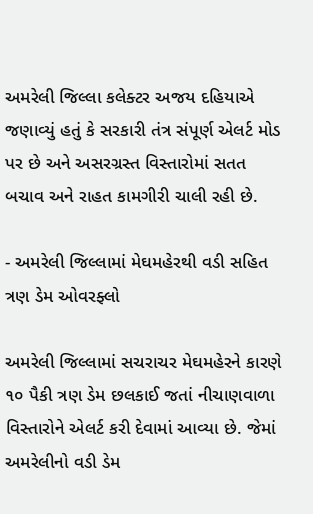અમરેલી જિલ્લા કલેક્ટર અજય દહિયાએ જણાવ્યું હતું કે સરકારી તંત્ર સંપૂર્ણ એલર્ટ મોડ પર છે અને અસરગ્રસ્ત વિસ્તારોમાં સતત બચાવ અને રાહત કામગીરી ચાલી રહી છે.

- અમરેલી જિલ્લામાં મેઘમહેરથી વડી સહિત ત્રણ ડેમ ઓવરફ્લો

અમરેલી જિલ્લામાં સચરાચર મેઘમહેરને કારણે ૧૦ પૈકી ત્રણ ડેમ છલકાઈ જતાં નીચાણવાળા વિસ્તારોને એલર્ટ કરી દેવામાં આવ્યા છે. જેમાં અમરેલીનો વડી ડેમ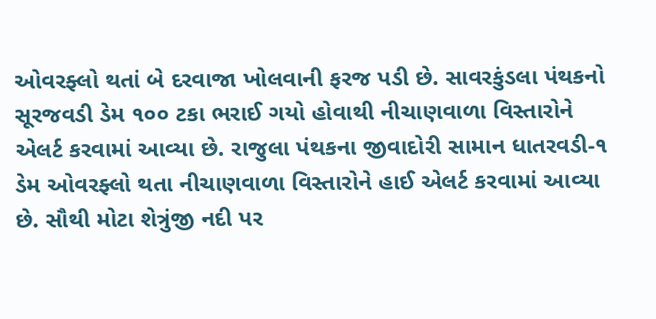ઓવરફ્લો થતાં બે દરવાજા ખોલવાની ફરજ પડી છે. સાવરકુંડલા પંથકનો સૂરજવડી ડેમ ૧૦૦ ટકા ભરાઈ ગયો હોવાથી નીચાણવાળા વિસ્તારોને એલર્ટ કરવામાં આવ્યા છે. રાજુલા પંથકના જીવાદોરી સામાન ધાતરવડી-૧ ડેમ ઓવરફ્લો થતા નીચાણવાળા વિસ્તારોને હાઈ એલર્ટ કરવામાં આવ્યા છે. સૌથી મોટા શેત્રુંજી નદી પર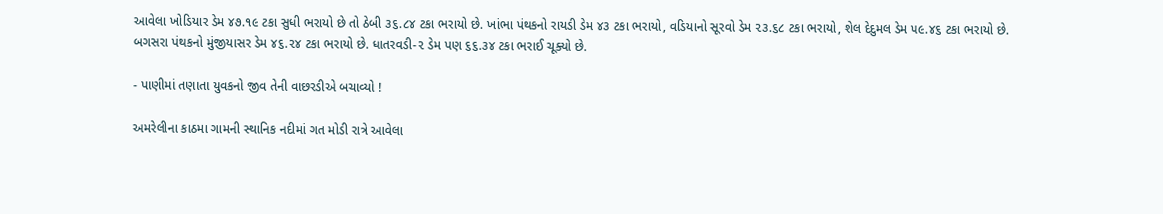આવેલા ખોડિયાર ડેમ ૪૭.૧૯ ટકા સુધી ભરાયો છે તો ઠેબી ૩૬.૮૪ ટકા ભરાયો છે. ખાંભા પંથકનો રાયડી ડેમ ૪૩ ટકા ભરાયો, વડિયાનો સૂરવો ડેમ ૨૩.૬૮ ટકા ભરાયો, શેલ દેદુમલ ડેમ ૫૯.૪૬ ટકા ભરાયો છે. બગસરા પંથકનો મુંજીયાસર ડેમ ૪૬.૨૪ ટકા ભરાયો છે. ધાતરવડી-૨ ડેમ પણ ૬૬.૩૪ ટકા ભરાઈ ચૂક્યો છે.

- પાણીમાં તણાતા યુવકનો જીવ તેની વાછરડીએ બચાવ્યો !

અમરેલીના કાઠમા ગામની સ્થાનિક નદીમાં ગત મોડી રાત્રે આવેલા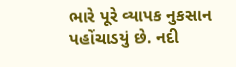ભારે પૂરે વ્યાપક નુકસાન પહોંચાડયું છે. નદી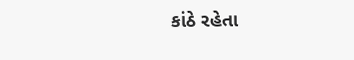કાંઠે રહેતા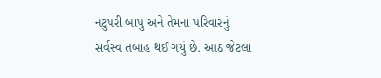નટુપરી બાપુ અને તેમના પરિવારનું સર્વસ્વ તબાહ થઈ ગયું છે. આઠ જેટલા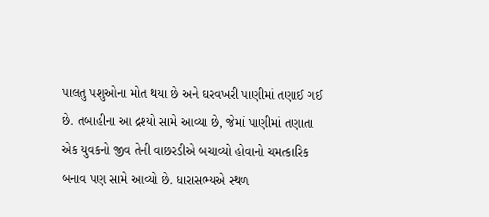પાલતુ પશુઓના મોત થયા છે અને ઘરવખરી પાણીમાં તણાઈ ગઈ છે. તબાહીના આ દ્રશ્યો સામે આવ્યા છે, જેમાં પાણીમાં તણાતા એક યુવકનો જીવ તેની વાછરડીએ બચાવ્યો હોવાનો ચમત્કારિક બનાવ પણ સામે આવ્યો છે. ધારાસભ્યએ સ્થળ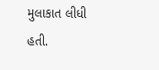મુલાકાત લીધી હતી.